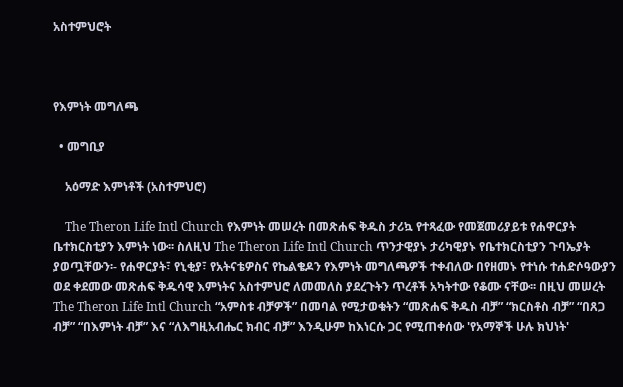አስተምህሮት



የእምነት መግለጫ

  • መግቢያ

    አዕማድ እምነቶች (አስተምህሮ)

    The Theron Life Intl Church የእምነት መሠረት በመጽሐፍ ቅዱስ ታሪኳ የተጻፈው የመጀመሪያይቱ የሐዋርያት ቤተክርስቲያን እምነት ነው፡፡ ስለዚህ The Theron Life Intl Church ጥንታዊያኑ ታሪካዊያኑ የቤተክርስቲያን ጉባኤያት ያወጧቸውን፡- የሐዋርያት፣ የኒቂያ፣ የአትናቴዎስና የኬልቄዶን የእምነት መግለጫዎች ተቀብለው በየዘመኑ የተነሱ ተሐድሶዓውያን ወደ ቀደመው መጽሐፍ ቅዱሳዊ እምነትና አስተምህሮ ለመመለስ ያደረጉትን ጥረቶች አካትተው የቆሙ ናቸው፡፡ በዚህ መሠረት The Theron Life Intl Church “አምስቱ ብቻዎች” በመባል የሚታወቁትን “መጽሐፍ ቅዱስ ብቻ” “ክርስቶስ ብቻ” “በጸጋ ብቻ” “በእምነት ብቻ” እና “ለእግዚአብሔር ክብር ብቻ” እንዲሁም ከእነርሱ ጋር የሚጠቀሰው 'የአማኞች ሁሉ ክህነት'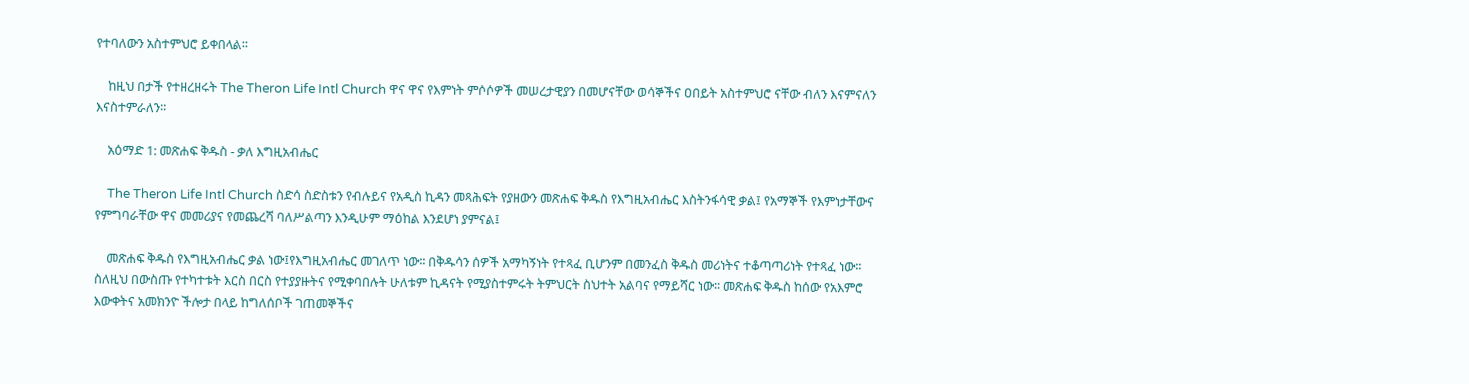የተባለውን አስተምህሮ ይቀበላል፡፡

    ከዚህ በታች የተዘረዘሩት The Theron Life Intl Church ዋና ዋና የእምነት ምሶሶዎች መሠረታዊያን በመሆናቸው ወሳኞችና ዐበይት አስተምህሮ ናቸው ብለን እናምናለን እናስተምራለን፡፡

    አዕማድ 1: መጽሐፍ ቅዱስ - ቃለ እግዚአብሔር

    The Theron Life Intl Church ስድሳ ስድስቱን የብሉይና የአዲስ ኪዳን መጻሕፍት የያዘውን መጽሐፍ ቅዱስ የእግዚአብሔር እስትንፋሳዊ ቃል፤ የአማኞች የእምነታቸውና የምግባራቸው ዋና መመሪያና የመጨረሻ ባለሥልጣን እንዲሁም ማዕከል እንደሆነ ያምናል፤

    መጽሐፍ ቅዱስ የእግዚአብሔር ቃል ነው፤የእግዚአብሔር መገለጥ ነው፡፡ በቅዱሳን ሰዎች አማካኝነት የተጻፈ ቢሆንም በመንፈስ ቅዱስ መሪነትና ተቆጣጣሪነት የተጻፈ ነው፡፡ ስለዚህ በውስጡ የተካተቱት እርስ በርስ የተያያዙትና የሚቀባበሉት ሁለቱም ኪዳናት የሚያስተምሩት ትምህርት ስህተት አልባና የማይሻር ነው፡፡ መጽሐፍ ቅዱስ ከሰው የአእምሮ እውቀትና አመክንዮ ችሎታ በላይ ከግለሰቦች ገጠመኞችና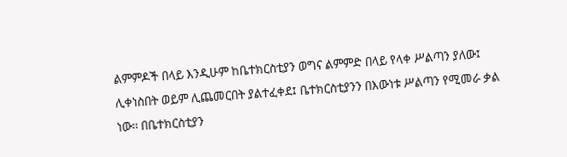ልምምዶች በላይ እንዲሁም ከቤተክርስቲያን ወግና ልምምድ በላይ የላቀ ሥልጣን ያለው፤ ሊቀነስበት ወይም ሊጨመርበት ያልተፈቀደ፤ ቤተክርስቲያንን በእውነቱ ሥልጣን የሚመራ ቃል ነው፡፡ በቤተክርስቲያን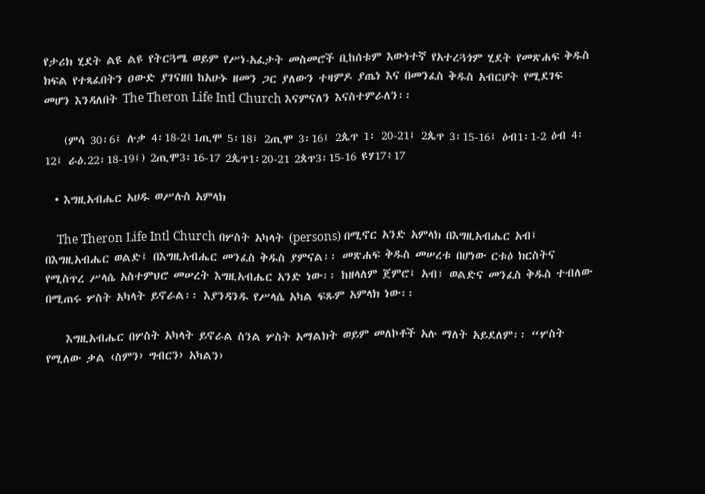የታሪክ ሂደት ልዩ ልዩ የትርጓሜ ወይም የሥነ-አፈታት መስመሮች ቢከሰቱም እውነተኛ የአተረጓጎም ሂደት የመጽሐፍ ቅዱስ ክፍል የተጻፈበትን ዐውድ ያገናዘበ ከአሁኑ ዘመን ጋር ያለውን ተዛምዶ ያጤነ እና በመንፈስ ቅዱስ አብርሆት የሚደገፍ መሆን እንዳለበት The Theron Life Intl Church እናምናለን እናስተምራለን፡፡

    (ምሳ 30፡6፤ ሉቃ 4፡18-2፤1ጢሞ 5፡18፤ 2ጢሞ 3፡16፤ 2ጴጥ 1፡ 20-21፤ 2ጴጥ 3፡15-16፤ ዕብ1፡1-2 ዕብ 4፡12፤ ራዕ.22፡18-19፤) 2ጢሞ3፡16-17 2ጴጥ1፡20-21 2ጰጥ3፡15-16 ዩሃ17፥17

  • እግዚአብሔር አሀዱ ወሥሉስ አምላክ

    The Theron Life Intl Church በሦስት አካላት (persons) በሚኖር አንድ አምላክ በእግዚአብሔር አብ፤ በእግዚአብሔር ወልድ፤ በእግዚአብሔር መንፈስ ቅዱስ ያምናል፡፡ መጽሐፍ ቅዱስ መሠረቱ በሆነው ርቱዕ ክርስትና የሚስጥረ ሥላሴ አስተምህሮ መሠረት እግዚአብሔር አንድ ነው፡፡ ከዘላለም ጀምሮ፤ አብ፣ ወልድና መንፈስ ቅዱስ ተብለው በሚጠሩ ሦስት አካላት ይኖራል፡፡ እያንዳንዱ የሥላሴ አካል ፍጹም አምላክ ነው፡፡

    እግዚአብሔር በሦስት አካላት ይኖራል ስንል ሦስት አማልክት ወይም መለኮቶች አሉ ማለት አይደለም፡፡ “ሦስት የሚለው ቃል ‹ስምን› ግብርን› አካልን›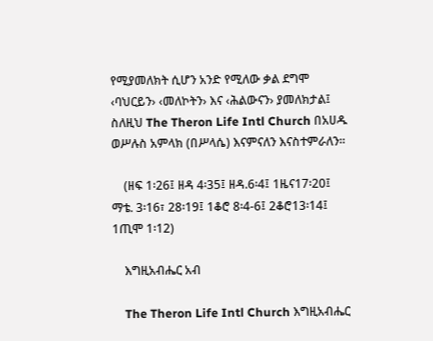የሚያመለክት ሲሆን አንድ የሚለው ቃል ደግሞ ‹ባህርይን› ‹መለኮትን› እና ‹ሕልውናን› ያመለክታል፤ ስለዚህ The Theron Life Intl Church በአሀዱ ወሥሉስ አምላክ (በሥላሴ) እናምናለን እናስተምራለን፡፡

    (ዘፍ 1፡26፤ ዘዳ 4፡35፤ ዘዳ.6፡4፤ 1ዜና17፡20፤ ማቴ. 3፡16፣ 28፡19፤ 1ቆሮ 8፡4-6፤ 2ቆሮ13፡14፤ 1ጢሞ 1፡12)

    እግዚአብሔር አብ

    The Theron Life Intl Church እግዚአብሔር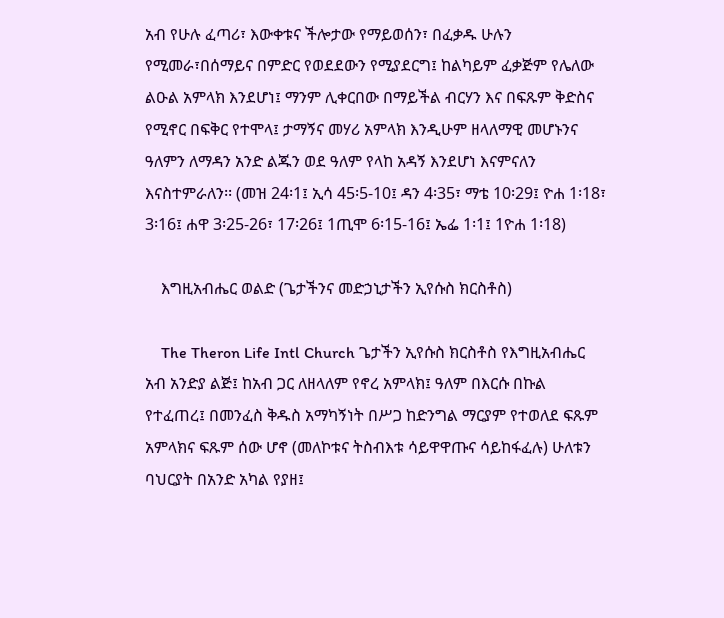አብ የሁሉ ፈጣሪ፣ እውቀቱና ችሎታው የማይወሰን፣ በፈቃዱ ሁሉን የሚመራ፣በሰማይና በምድር የወደደውን የሚያደርግ፤ ከልካይም ፈቃጅም የሌለው ልዑል አምላክ እንደሆነ፤ ማንም ሊቀርበው በማይችል ብርሃን እና በፍጹም ቅድስና የሚኖር በፍቅር የተሞላ፤ ታማኝና መሃሪ አምላክ እንዲሁም ዘላለማዊ መሆኑንና ዓለምን ለማዳን አንድ ልጁን ወደ ዓለም የላከ አዳኝ እንደሆነ እናምናለን እናስተምራለን፡፡ (መዝ 24፡1፤ ኢሳ 45፡5-10፤ ዳን 4፡35፣ ማቴ 10፡29፤ ዮሐ 1፡18፣ 3፡16፤ ሐዋ 3፡25-26፣ 17፡26፤ 1ጢሞ 6፡15-16፤ ኤፌ 1፡1፤ 1ዮሐ 1፡18)

    እግዚአብሔር ወልድ (ጌታችንና መድኃኒታችን ኢየሱስ ክርስቶስ)

    The Theron Life Intl Church ጌታችን ኢየሱስ ክርስቶስ የእግዚአብሔር አብ አንድያ ልጅ፤ ከአብ ጋር ለዘላለም የኖረ አምላክ፤ ዓለም በእርሱ በኩል የተፈጠረ፤ በመንፈስ ቅዱስ አማካኝነት በሥጋ ከድንግል ማርያም የተወለደ ፍጹም አምላክና ፍጹም ሰው ሆኖ (መለኮቱና ትስብእቱ ሳይዋዋጡና ሳይከፋፈሉ) ሁለቱን ባህርያት በአንድ አካል የያዘ፤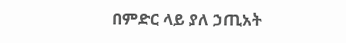በምድር ላይ ያለ ኃጢአት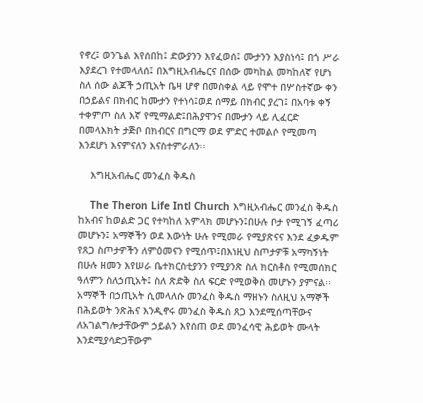የኖረ፤ ወንጌል እየሰበከ፤ ድውያንን እየፈወሰ፤ ሙታንን እያስነሳ፤ በጎ ሥራ እያደረገ የተመላለሰ፤ በእግዚአብሔርና በሰው መካከል መካከለኛ የሆነ ስለ ሰው ልጆች ኃጢአት ቤዛ ሆኖ በመስቀል ላይ የሞተ በሦስተኛው ቀን በኃይልና በክብር ከሙታን የተነሳ፤ወደ ሰማይ በክብር ያረገ፤ በአባቱ ቀኝ ተቀምጦ ስለ እኛ የሚማልድ፤በሕያዋንና በሙታን ላይ ሊፈርድ በመላእክት ታጅቦ በክብርና በግርማ ወደ ምድር ተመልሶ የሚመጣ እንደሆነ እናምናለን እናስተምራለን፡፡

    እግዚአብሔር መንፈስ ቅዱስ

    The Theron Life Intl Church እግዚአብሔር መንፈስ ቅዱስ ከአብና ከወልድ ጋር የተካከለ አምላክ መሆኑን፤በሁሉ ቦታ የሚገኝ ፈጣሪ መሆኑን፤ አማኞችን ወደ እውነት ሁሉ የሚመራ የሚያጽናና እንደ ፈቃዱም የጸጋ ስጦታዎችን ለምዕመናን የሚሰጥ፤በእነዚህ ስጦታዎቹ አማካኝነት በሁሉ ዘመን እየሠራ ቤተክርስቲያንን የሚያንጽ ስለ ክርስቶስ የሚመሰክር ዓለምን ስለኃጢአት፤ ስለ ጽድቅ ስለ ፍርድ የሚወቅስ መሆኑን ያምናል፡፡ አማኞች በኃጢአት ሲመላለሱ መንፈስ ቅዱስ ማዘኑን ስለዚህ አማኞች በሕይወት ንጽሕና እንዲኖሩ መንፈስ ቅዱስ ጸጋ እንደሚሰጣቸውና ለአገልግሎታቸውም ኃይልን እየሰጠ ወደ መንፈሳዊ ሕይወት ሙላት እንደሚያሳድጋቸውም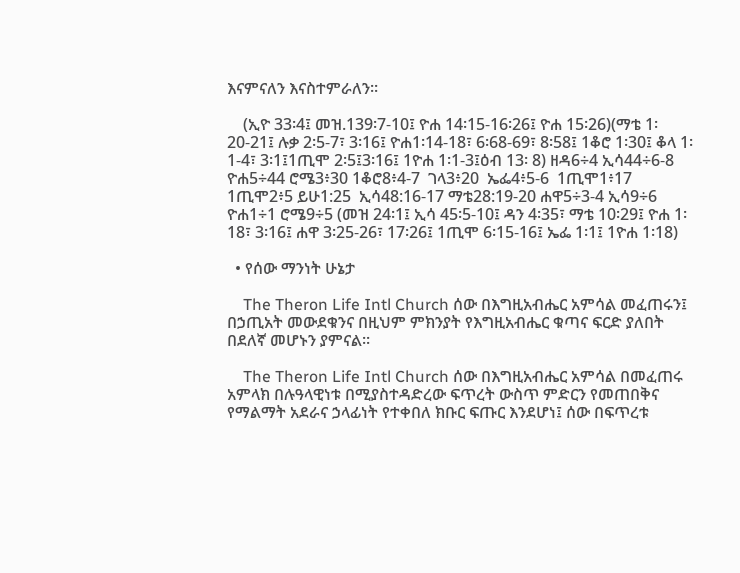እናምናለን እናስተምራለን፡፡

    (ኢዮ 33፡4፤ መዝ.139፡7-10፤ ዮሐ 14፡15-16፡26፤ ዮሐ 15፡26)(ማቴ 1፡20-21፤ ሉቃ 2፡5-7፣ 3፡16፤ ዮሐ1፡14-18፣ 6፡68-69፣ 8፡58፤ 1ቆሮ 1፡30፤ ቆላ 1፡1-4፣ 3፡1፤1ጢሞ 2፡5፤3፡16፤ 1ዮሐ 1፡1-3፤ዕብ 13፡ 8) ዘዳ6÷4 ኢሳ44÷6-8 ዮሐ5÷44 ሮሜ3፥30 1ቆሮ8፥4-7  ገላ3፥20  ኤፌ4፥5-6  1ጢሞ1፥17 1ጢሞ2፥5 ይሁ1:25  ኢሳ48:16-17 ማቴ28:19-20 ሐዋ5÷3-4 ኢሳ9÷6 ዮሐ1÷1 ሮሜ9÷5 (መዝ 24፡1፤ ኢሳ 45፡5-10፤ ዳን 4፡35፣ ማቴ 10፡29፤ ዮሐ 1፡18፣ 3፡16፤ ሐዋ 3፡25-26፣ 17፡26፤ 1ጢሞ 6፡15-16፤ ኤፌ 1፡1፤ 1ዮሐ 1፡18)

  • የሰው ማንነት ሁኔታ

    The Theron Life Intl Church ሰው በእግዚአብሔር አምሳል መፈጠሩን፤ በኃጢአት መውደቁንና በዚህም ምክንያት የእግዚአብሔር ቁጣና ፍርድ ያለበት በደለኛ መሆኑን ያምናል፡፡

    The Theron Life Intl Church ሰው በእግዚአብሔር አምሳል በመፈጠሩ አምላክ በሉዓላዊነቱ በሚያስተዳድረው ፍጥረት ውስጥ ምድርን የመጠበቅና የማልማት አደራና ኃላፊነት የተቀበለ ክቡር ፍጡር እንደሆነ፤ ሰው በፍጥረቱ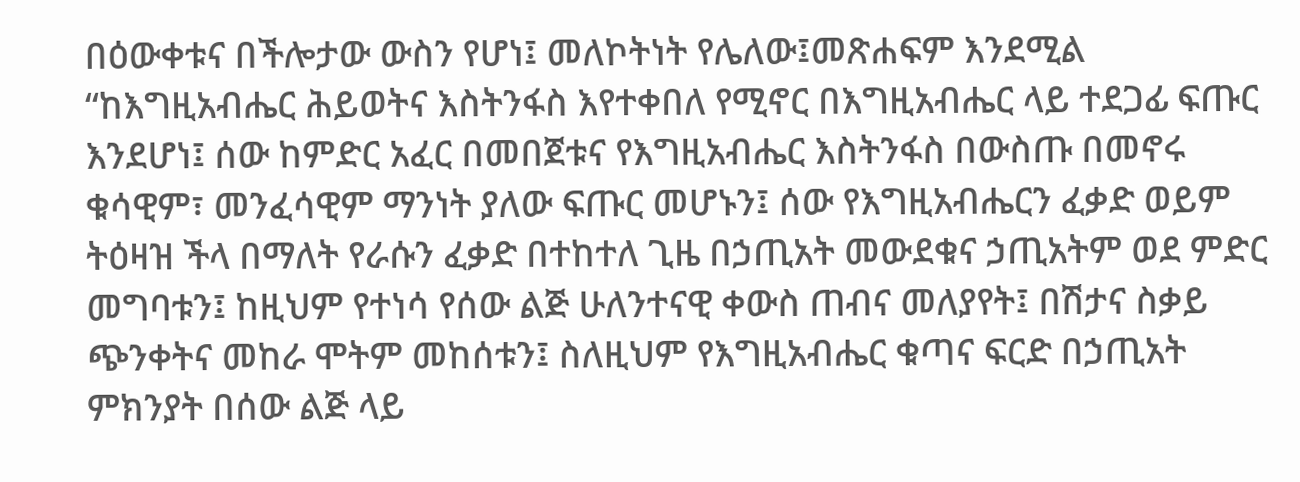በዕውቀቱና በችሎታው ውስን የሆነ፤ መለኮትነት የሌለው፤መጽሐፍም እንደሚል “ከእግዚአብሔር ሕይወትና እስትንፋስ እየተቀበለ የሚኖር በእግዚአብሔር ላይ ተደጋፊ ፍጡር እንደሆነ፤ ሰው ከምድር አፈር በመበጀቱና የእግዚአብሔር እስትንፋስ በውስጡ በመኖሩ ቁሳዊም፣ መንፈሳዊም ማንነት ያለው ፍጡር መሆኑን፤ ሰው የእግዚአብሔርን ፈቃድ ወይም ትዕዛዝ ችላ በማለት የራሱን ፈቃድ በተከተለ ጊዜ በኃጢአት መውደቁና ኃጢአትም ወደ ምድር መግባቱን፤ ከዚህም የተነሳ የሰው ልጅ ሁለንተናዊ ቀውስ ጠብና መለያየት፤ በሽታና ስቃይ ጭንቀትና መከራ ሞትም መከሰቱን፤ ስለዚህም የእግዚአብሔር ቁጣና ፍርድ በኃጢአት ምክንያት በሰው ልጅ ላይ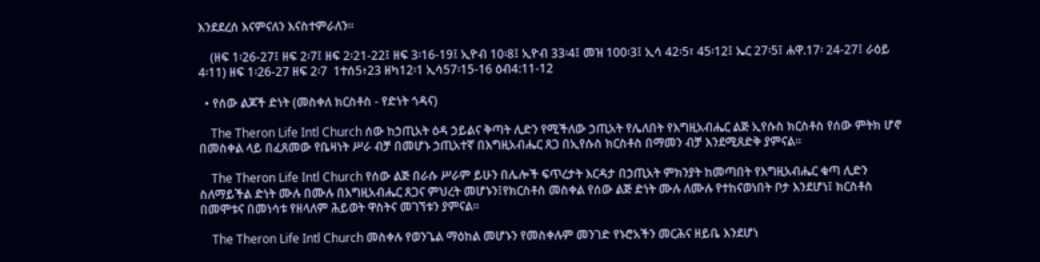እንደደረሰ እናምናለን እናስተምራለን፡፡

    (ዘፍ 1፡26-27፤ ዘፍ 2፡7፤ ዘፍ 2፡21-22፤ ዘፍ 3፡16-19፤ ኢዮብ 10፡8፤ ኢዮብ 33፡4፤ መዝ 100፡3፤ ኢሳ 42፡5፣ 45፡12፤ ኤር 27፡5፤ ሐዋ.17፡ 24-27፤ ራዕይ 4፡11) ዘፍ 1፡26-27 ዘፍ 2፡7  1ተሰ5፥23 ዘካ12፡1 ኢሳ57፡15-16 ዕብ4:11-12

  • የሰው ልጆች ድነት (መስቀለ ክርስቶስ - የድነት ጎዳና)

    The Theron Life Intl Church ሰው ከኃጢአት ዕዳ ኃይልና ቅጣት ሊድን የሚችለው ኃጢአት የሌለበት የእግዚአብሔር ልጅ ኢየሱስ ክርስቶስ የሰው ምትክ ሆኖ በመስቀል ላይ በፈጸመው የቤዛነት ሥራ ብቻ በመሆኑ ኃጢአተኛ በእግዚአብሔር ጸጋ በኢየሱስ ክርስቶስ በማመን ብቻ እንደሚጸድቅ ያምናል፡፡

    The Theron Life Intl Church የሰው ልጅ በራሱ ሥራም ይሁን በሌሎች ፍጥረታት እርዳታ በኃጢአት ምክንያት ከመጣበት የእግዚአብሔር ቁጣ ሊድን ስለማይችል ድነት ሙሉ በሙሉ በእግዚአብሔር ጸጋና ምህረት መሆኑን፤የክርስቶስ መስቀል የሰው ልጅ ድነት ሙሉ ለሙሉ የተከናወነበት ቦታ እንደሆነ፤ ክርስቶስ በመሞቱና በመነሳቱ የዘላለም ሕይወት ዋስትና መገኘቱን ያምናል፡፡

    The Theron Life Intl Church መስቀሉ የወንጌል ማዕከል መሆኑን የመስቀሉም መንገድ የኑሮአችን መርሕና ዘይቤ እንደሆነ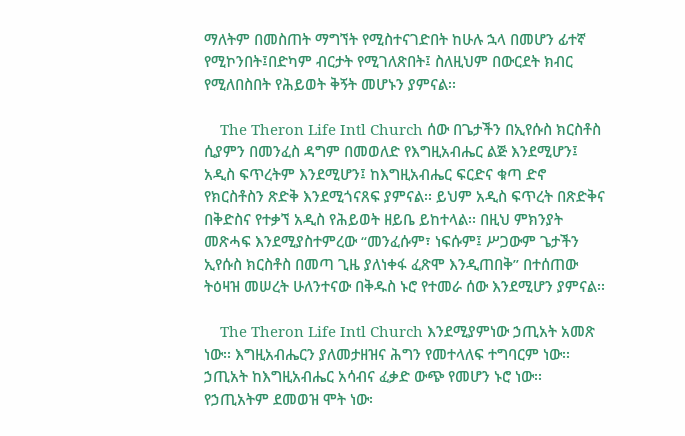ማለትም በመስጠት ማግኘት የሚስተናገድበት ከሁሉ ኋላ በመሆን ፊተኛ የሚኮንበት፤በድካም ብርታት የሚገለጽበት፤ ስለዚህም በውርደት ክብር የሚለበስበት የሕይወት ቅኝት መሆኑን ያምናል፡፡

    The Theron Life Intl Church ሰው በጌታችን በኢየሱስ ክርስቶስ ሲያምን በመንፈስ ዳግም በመወለድ የእግዚአብሔር ልጅ እንደሚሆን፤ አዲስ ፍጥረትም እንደሚሆን፤ ከእግዚአብሔር ፍርድና ቁጣ ድኖ የክርስቶስን ጽድቅ እንደሚጎናጸፍ ያምናል፡፡ ይህም አዲስ ፍጥረት በጽድቅና በቅድስና የተቃኘ አዲስ የሕይወት ዘይቤ ይከተላል፡፡ በዚህ ምክንያት መጽሓፍ እንደሚያስተምረው “መንፈሱም፣ ነፍሱም፤ ሥጋውም ጌታችን ኢየሱስ ክርስቶስ በመጣ ጊዜ ያለነቀፋ ፈጽሞ እንዲጠበቅ” በተሰጠው ትዕዛዝ መሠረት ሁለንተናው በቅዱስ ኑሮ የተመራ ሰው እንደሚሆን ያምናል፡፡

    The Theron Life Intl Church እንደሚያምነው ኃጢአት አመጽ ነው፡፡ እግዚአብሔርን ያለመታዘዝና ሕግን የመተላለፍ ተግባርም ነው፡፡ ኃጢአት ከእግዚአብሔር አሳብና ፈቃድ ውጭ የመሆን ኑሮ ነው፡፡ የኃጢአትም ደመወዝ ሞት ነው፡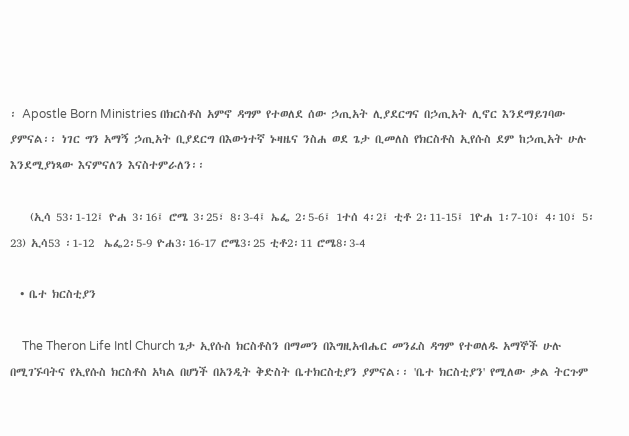፡ Apostle Born Ministries በክርስቶስ አምኖ ዳግም የተወለደ ሰው ኃጢአት ሊያደርግና በኃጢአት ሊኖር እንደማይገባው ያምናል፡፡ ነገር ግን አማኝ ኃጢአት ቢያደርግ በእውነተኛ ኑዛዜና ንስሐ ወደ ጌታ ቢመለስ የክርስቶስ ኢየሱስ ደም ከኃጢአት ሁሉ እንደሚያነጻው እናምናለን እናስተምራለን፡፡

    (ኢሳ 53፡1-12፤ ዮሐ 3፡16፤ ሮሜ 3፡25፣ 8፡3-4፤ ኤፌ 2፡5-6፤ 1ተሰ 4፡2፤ ቲቶ 2፡11-15፤ 1ዮሐ 1፡7-10፣ 4፡10፣ 5፡23) ኢሳ53 ፡1-12  ኤፌ2፡5-9 ዮሐ3፡16-17 ሮሜ3፡25 ቲቶ2፡11 ሮሜ8፡3-4

  • ቤተ ክርስቲያን

    The Theron Life Intl Church ጌታ ኢየሱስ ክርስቶስን በማመን በእግዚአብሔር መንፈስ ዳግም የተወለዱ አማኞች ሁሉ በሚገኙባትና የኢየሱስ ክርስቶስ አካል በሆነች በአንዲት ቅድስት ቤተክርስቲያን ያምናል፡፡ 'ቤተ ክርስቲያን' የሚለው ቃል ትርጉም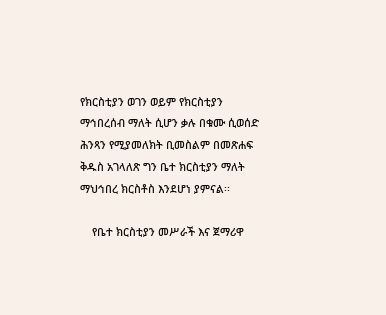የክርስቲያን ወገን ወይም የክርስቲያን ማኅበረሰብ ማለት ሲሆን ቃሉ በቁሙ ሲወሰድ ሕንጻን የሚያመለክት ቢመስልም በመጽሐፍ ቅዱስ አገላለጽ ግን ቤተ ክርስቲያን ማለት ማህኅበረ ክርስቶስ እንደሆነ ያምናል፡፡

    የቤተ ክርስቲያን መሥራች እና ጀማሪዋ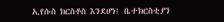ኢየሱስ ክርስቶስ እንደሆነ፤ ቤተክርስቲያን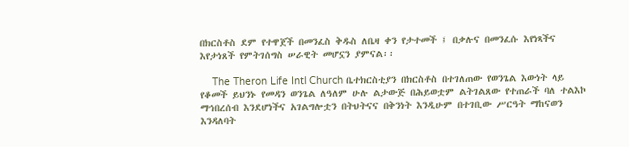በክርስቶስ ደም የተዋጀች በመንፈስ ቅዱስ ለቤዛ ቀን የታተመች ፤ በቃሉና በመንፈሱ እየነጻችና እየታነጸች የምትገሰግስ ሠራዊት መሆኗን ያምናል፡፡

    The Theron Life Intl Church ቤተክርስቲያን በክርስቶስ በተገለጠው የወንጌል እውነት ላይ የቆመች ይህንኑ የመዳን ወንጌል ለዓለም ሁሉ ልታውጅ በሕይወቷም ልትገልጸው የተጠራች ባለ ተልእኮ ማኅበረሰብ እንደሆነችና አገልግሎቷን በትህትናና በቅንነት እንዲሁም በተገቢው ሥርዓት ማከናወን እንዳለባት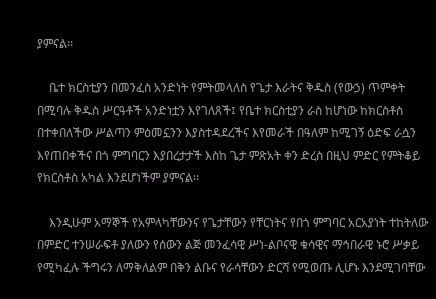ያምናል፡፡

    ቤተ ክርስቲያን በመንፈስ አንድነት የምትመላለስ የጌታ እራትና ቅዱስ (የውኃ) ጥምቀት በሚባሉ ቅዱስ ሥርዓቶች አንድነቷን እየገለጸች፤ የቤተ ክርስቲያን ራስ ከሆነው ከክርስቶስ በተቀበለችው ሥልጣን ምዕመኗንን እያስተዳደረችና እየመራች በዓለም ከሚገኝ ዕድፍ ራሷን እየጠበቀችና በጎ ምግባርን እያበረታታች እስከ ጌታ ምጽአት ቀን ድረስ በዚህ ምድር የምትቆይ የክርስቶስ አካል እንደሆነችም ያምናል፡፡

    እንዲሁም አማኞች የአምላካቸውንና የጌታቸውን የቸርነትና የበጎ ምግባር አርአያነት ተከትለው በምድር ተንሠራፍቶ ያለውን የሰውን ልጅ መንፈሳዊ ሥነ-ልቦናዊ ቁሳዊና ማኅበራዊ ኑሮ ሥቃይ የሚካፈሉ ችግሩን ለማቅለልም በቅን ልቡና የራሳቸውን ድርሻ የሚወጡ ሊሆኑ እንደሚገባቸው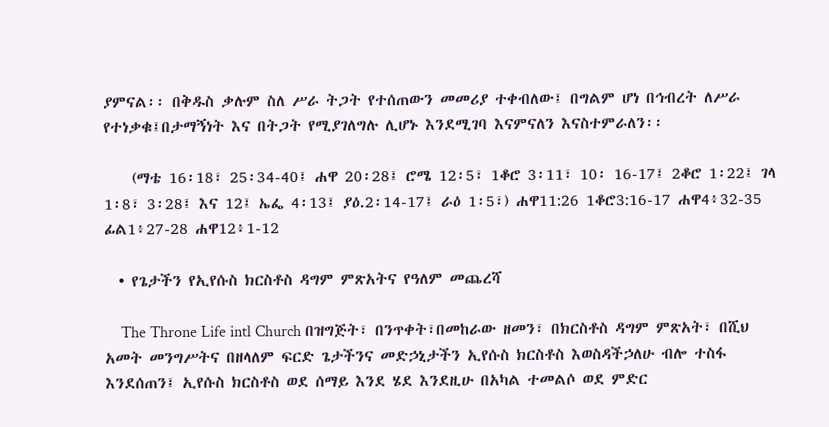ያምናል፡፡ በቅዱስ ቃሉም ስለ ሥራ ትጋት የተሰጠውን መመሪያ ተቀብለው፤ በግልም ሆነ በኅብረት ለሥራ የተነቃቁ፤በታማኝነት እና በትጋት የሚያገለግሉ ሊሆኑ እንደሚገባ እናምናለን እናስተምራለን፡፡

    (ማቴ 16፡18፣ 25፡34-40፤ ሐዋ 20፡28፤ ሮሜ 12፡5፣ 1ቆሮ 3፡11፣ 10፡ 16-17፤ 2ቆሮ 1፡22፤ ገላ 1፡8፣ 3፡28፤ እና 12፤ ኤፌ 4፡13፤ ያዕ.2፡14-17፤ ራዕ 1፡5፣) ሐዋ11:26 1ቆሮ3:16-17 ሐዋ4፥32-35 ፊል1፥27-28 ሐዋ12፥1-12

  • የጌታችን የኢየሱስ ክርስቶስ ዳግም ምጽአትና የዓለም መጨረሻ

    The Throne Life intl Church በዝግጅት፣ በንጥቀት፣በመከራው ዘመን፣ በክርስቶስ ዳግም ምጽአት፣ በሺህ አመት መንግሥትና በዘላለም ፍርድ ጌታችንና መድኃኒታችን ኢየሱስ ክርስቶስ እወስዳችኃለሁ ብሎ ተስፋ እንደሰጠን፤ ኢየሱስ ክርስቶስ ወደ ሰማይ እንደ ሄደ እንደዚሁ በአካል ተመልሶ ወደ ምድር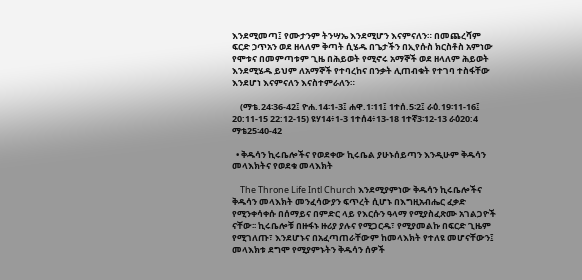እንደሚመጣ፤ የሙታንም ትንሣኤ እንደሚሆን እናምናለን። በመጨረሻም ፍርድ ኃጥአን ወደ ዘላለም ቅጣት ሲሄዱ በጌታችን በኢየሱስ ክርስቶስ አምነው የሞቱና በመምጣቱም ጊዜ በሕይወት የሚኖሩ አማኞች ወደ ዘላለም ሕይወት እንደሚሄዱ ይህም ለአማኞች የተባረከና በንቃት ሊጠብቁት የተገባ ተስፋቸው እንደሆነ እናምናለን እናስተምራለን።

    (ማቴ.24፡36-42፤ ዮሐ.14፡1-3፤ ሐዋ.1፡11፤ 1ተሰ.5፡2፤ ራዕ.19፡11-16፤ 20:11-15 22:12-15) ዩሃ14፥1-3 1ተሰ4፥13-18 1ተኛ3፡12-13 ራዕ20:4 ማቴ25፡40-42

  • ቅዱሳን ኪሩቤሎችና የወደቀው ኪሩቤል ያሁኑሰይጣን እንዲሁም ቅዱሳን መላእክትና የወደቁ መላእክት

    The Throne Life Intl Church እንደሚያምነው ቅዱሳን ኪሩቤሎችና ቅዱሳን መላእክት መንፈሳውያን ፍጥረት ሲሆኑ በእግዚአብሔር ፈቃድ የሚንቀሳቀሱ በሰማይና በምድር ላይ የእርሱን ዓላማ የሚያስፈጽሙ አገልጋዮች ናቸው፡፡ ኪሩቤሎቹ በዙፋኑ ዙሪያ ያሉና የሚጋርዱ፣ የሚያመልኩ በፍርድ ጊዜም የሚገለጡ፣ እንደሆኑና በአፈጣጠራቸውም ከመላእክት የተለዩ መሆናቸውን፤ መላእክቱ ደግሞ የሚያምኑትን ቅዱሳን ሰዎች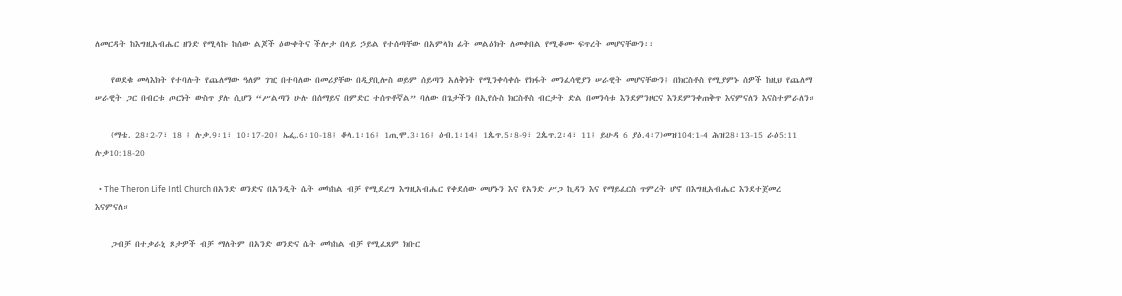ለመርዳት ከእግዚአብሔር ዘንድ የሚላኩ ከሰው ልጆች ዕውቀትና ችሎታ በላይ ኃይል የተሰጣቸው በአምላክ ፊት መልዕክት ለመቀበል የሚቆሙ ፍጥረት መሆናቸውን፡፡

    የወደቁ መላእክት የተባሉት የጨለማው ዓለም ገዢ በተባለው በመሪያቸው በዲያቢሎስ ወይም ሰይጣን አለቅነት የሚንቀሳቀሱ የክፋት መንፈሳዊያን ሠራዊት መሆናቸውን፤ በክርስቶስ የሚያምኑ ሰዎች ከዚህ የጨለማ ሠራዊት ጋር በብርቱ ጦርነት ውስጥ ያሉ ሲሆን “ሥልጣን ሁሉ በሰማይና በምድር ተሰጥቶኛል” ባለው በጌታችን በኢየሱስ ክርስቶስ ብርታት ድል በመንሳቱ እንደምንዞርና እንደምንቀጠቅጥ እናምናለን እናስተምራለን።

    (ማቴ. 28፡2-7፣ 18 ፤ ሉቃ.9፡1፣ 10፡17-20፤ ኤፌ.6፡10-18፤ ቆላ.1፡16፤ 1ጢሞ.3፡16፤ ዕብ.1፡14፤ 1ጴጥ.5፡8-9፣ 2ጴጥ.2፡4፣ 11፤ ይሁዳ 6 ያዕ.4፡7)መዝ104:1-4 ሕዝ28፡13-15 ራዕ5:11 ሉቃ10:18-20

  • The Theron Life Intl Church በአንድ ወንድና በአንዲት ሴት መካከል ብቻ የሚደረግ እግዚአብሔር የቀደሰው መሆኑን እና የአንድ ሥጋ ኪዳን እና የማይፈርስ ጥምረት ሆኖ በእግዚአብሔር እንደተጀመረ እናምናለ።

    ጋብቻ በተቃራኒ ጾታዎች ብቻ ማለትም በአንድ ወንድና ሴት መካከል ብቻ የሚፈጸም ክቡር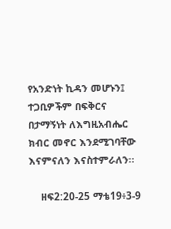የአንድነት ኪዳን መሆኑን፤ ተጋቢዎችም በፍቅርና በታማኝነት ለእግዚአብሔር ክብር መኖር እንደሚገባቸው እናምናለን እናስተምራለን፡፡

    ዘፍ2:20-25 ማቴ19፥3-9